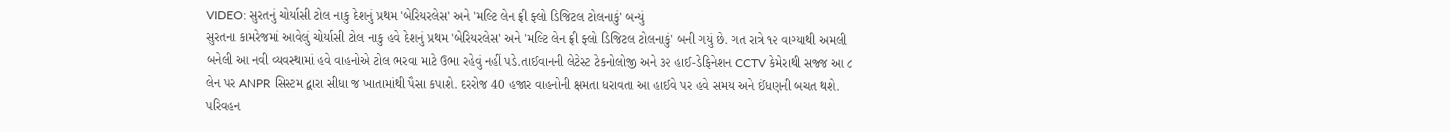VIDEO: સુરતનું ચોર્યાસી ટોલ નાકુ દેશનું પ્રથમ 'બેરિયરલેસ' અને 'મલ્ટિ લેન ફ્રી ફ્લો ડિજિટલ ટોલનાકું' બન્યું
સુરતના કામરેજમાં આવેલું ચોર્યાસી ટોલ નાકુ હવે દેશનું પ્રથમ 'બેરિયરલેસ' અને 'મલ્ટિ લેન ફ્રી ફ્લો ડિજિટલ ટોલનાકું' બની ગયું છે. ગત રાત્રે ૧૨ વાગ્યાથી અમલી બનેલી આ નવી વ્યવસ્થામાં હવે વાહનોએ ટોલ ભરવા માટે ઉભા રહેવું નહીં પડે.તાઈવાનની લેટેસ્ટ ટેકનોલોજી અને ૩૨ હાઈ-ડેફિનેશન CCTV કેમેરાથી સજ્જ આ ૮ લેન પર ANPR સિસ્ટમ દ્વારા સીધા જ ખાતામાંથી પૈસા કપાશે. દરરોજ 40 હજાર વાહનોની ક્ષમતા ધરાવતા આ હાઈવે પર હવે સમય અને ઈંધણની બચત થશે.
પરિવહન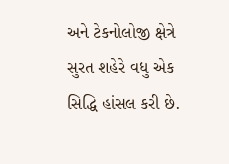અને ટેકનોલોજી ક્ષેત્રે સુરત શહેરે વધુ એક સિદ્ધિ હાંસલ કરી છે.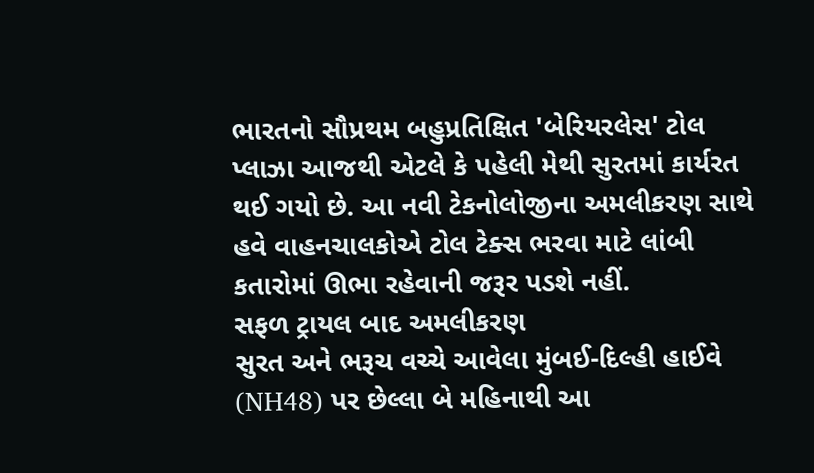ભારતનો સૌપ્રથમ બહુપ્રતિક્ષિત 'બેરિયરલેસ' ટોલ પ્લાઝા આજથી એટલે કે પહેલી મેથી સુરતમાં કાર્યરત થઈ ગયો છે. આ નવી ટેકનોલોજીના અમલીકરણ સાથે હવે વાહનચાલકોએ ટોલ ટેક્સ ભરવા માટે લાંબી કતારોમાં ઊભા રહેવાની જરૂર પડશે નહીં.
સફળ ટ્રાયલ બાદ અમલીકરણ
સુરત અને ભરૂચ વચ્ચે આવેલા મુંબઈ-દિલ્હી હાઈવે (NH48) પર છેલ્લા બે મહિનાથી આ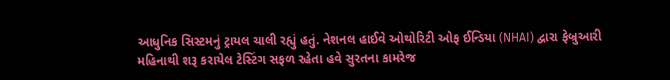આધુનિક સિસ્ટમનું ટ્રાયલ ચાલી રહ્યું હતું. નેશનલ હાઈવે ઓથોરિટી ઓફ ઈન્ડિયા (NHAI) દ્વારા ફેબ્રુઆરી મહિનાથી શરૂ કરાયેલ ટેસ્ટિંગ સફળ રહેતા હવે સુરતના કામરેજ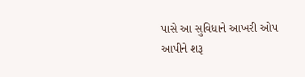પાસે આ સુવિધાને આખરી ઓપ આપીને શરૂ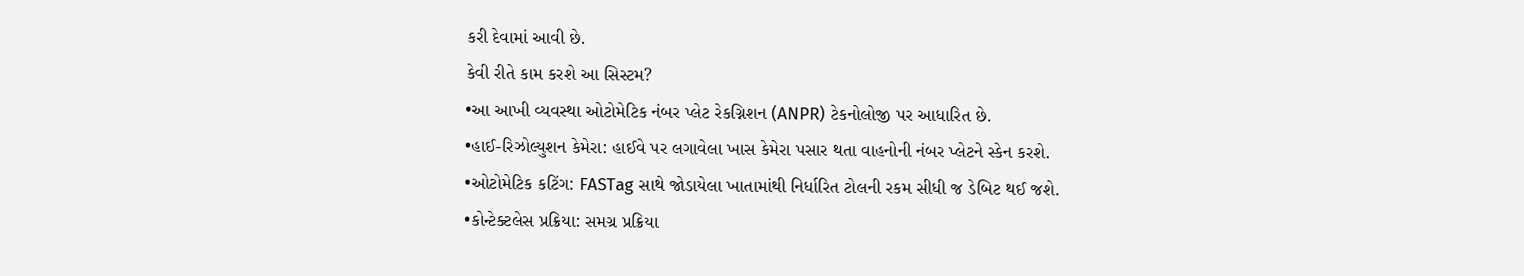કરી દેવામાં આવી છે.
કેવી રીતે કામ કરશે આ સિસ્ટમ?
•આ આખી વ્યવસ્થા ઓટોમેટિક નંબર પ્લેટ રેકગ્નિશન (ANPR) ટેકનોલોજી પર આધારિત છે.
•હાઈ-રિઝોલ્યુશન કેમેરા: હાઈવે પર લગાવેલા ખાસ કેમેરા પસાર થતા વાહનોની નંબર પ્લેટને સ્કેન કરશે.
•ઓટોમેટિક કટિંગ: FASTag સાથે જોડાયેલા ખાતામાંથી નિર્ધારિત ટોલની રકમ સીધી જ ડેબિટ થઈ જશે.
•કોન્ટેક્ટલેસ પ્રક્રિયા: સમગ્ર પ્રક્રિયા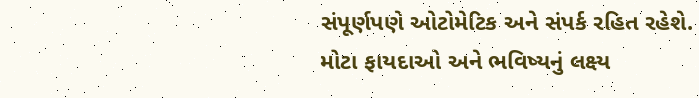સંપૂર્ણપણે ઓટોમેટિક અને સંપર્ક રહિત રહેશે.
મોટા ફાયદાઓ અને ભવિષ્યનું લક્ષ્ય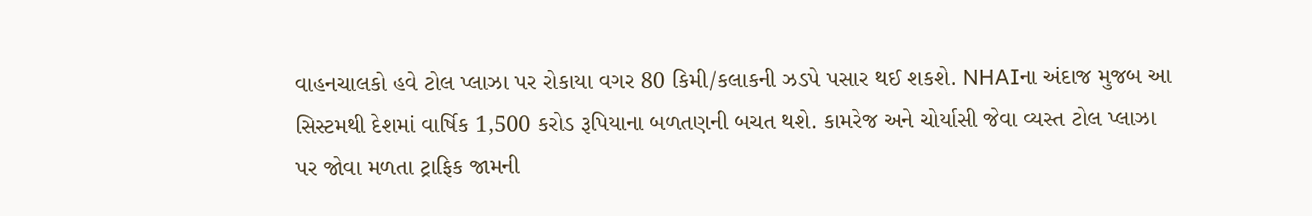વાહનચાલકો હવે ટોલ પ્લાઝા પર રોકાયા વગર 80 કિમી/કલાકની ઝડપે પસાર થઈ શકશે. NHAIના અંદાજ મુજબ આ સિસ્ટમથી દેશમાં વાર્ષિક 1,500 કરોડ રૂપિયાના બળતણની બચત થશે. કામરેજ અને ચોર્યાસી જેવા વ્યસ્ત ટોલ પ્લાઝા પર જોવા મળતા ટ્રાફિક જામની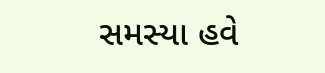સમસ્યા હવે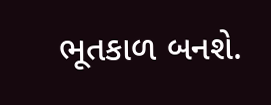ભૂતકાળ બનશે.